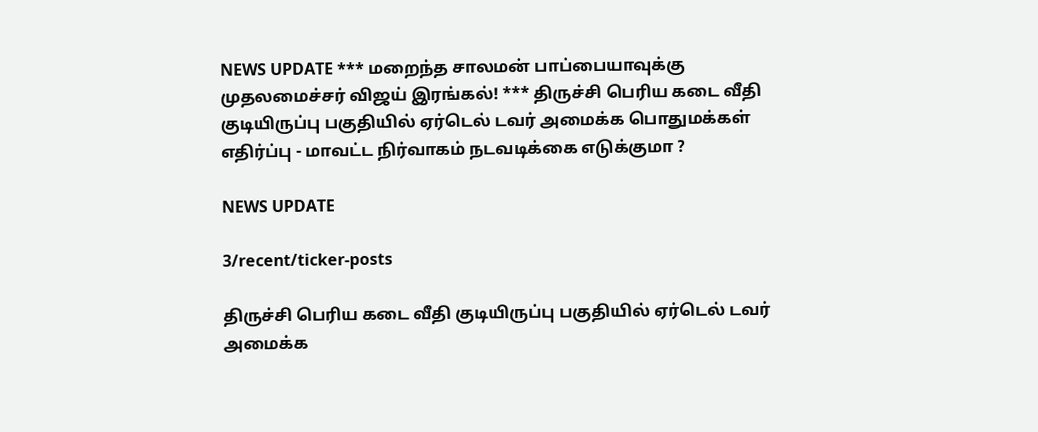NEWS UPDATE *** மறைந்த சாலமன் பாப்பையாவுக்கு முதலமைச்சர் விஜய் இரங்கல்! *** திருச்சி பெரிய கடை வீதி குடியிருப்பு பகுதியில் ஏர்டெல் டவர் அமைக்க பொதுமக்கள் எதிர்ப்பு - மாவட்ட நிர்வாகம் நடவடிக்கை எடுக்குமா ?

NEWS UPDATE

3/recent/ticker-posts

திருச்சி பெரிய கடை வீதி குடியிருப்பு பகுதியில் ஏர்டெல் டவர் அமைக்க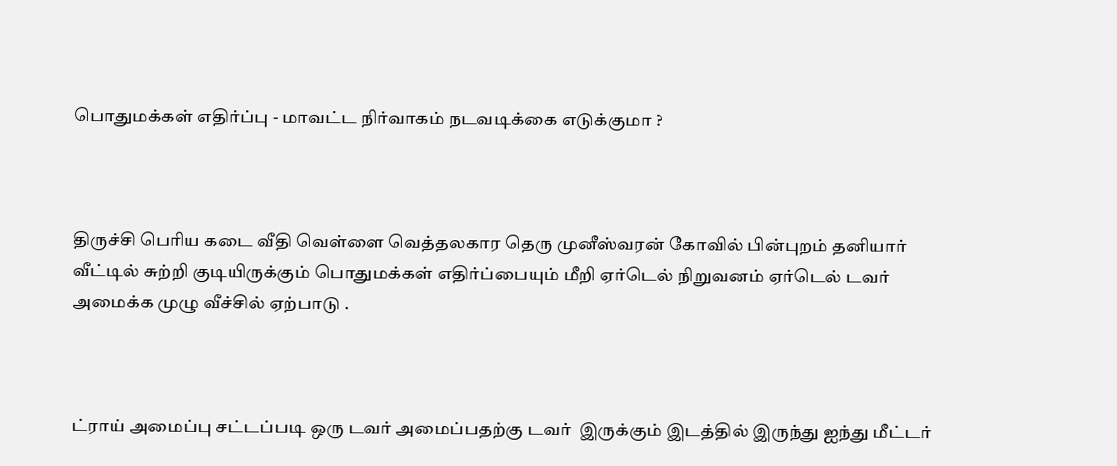பொதுமக்கள் எதிர்ப்பு - மாவட்ட நிர்வாகம் நடவடிக்கை எடுக்குமா ?



திருச்சி பெரிய கடை வீதி வெள்ளை வெத்தலகார தெரு முனீஸ்வரன் கோவில் பின்புறம் தனியார் வீட்டில் சுற்றி குடியிருக்கும் பொதுமக்கள் எதிர்ப்பையும் மீறி ஏர்டெல் நிறுவனம் ஏர்டெல் டவர் அமைக்க முழு வீச்சில் ஏற்பாடு .



ட்ராய் அமைப்பு சட்டப்படி ஒரு டவர் அமைப்பதற்கு டவர்  இருக்கும் இடத்தில் இருந்து ஐந்து மீட்டர்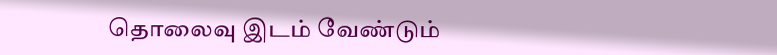தொலைவு இடம் வேண்டும்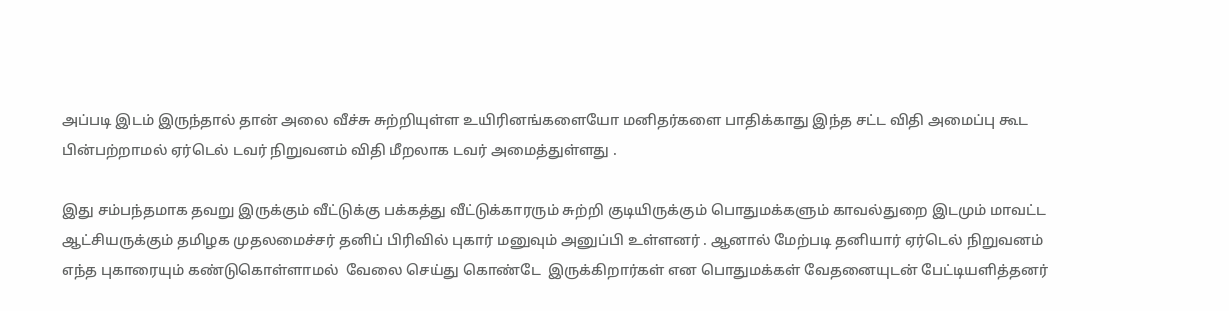அப்படி இடம் இருந்தால் தான் அலை வீச்சு சுற்றியுள்ள உயிரினங்களையோ மனிதர்களை பாதிக்காது இந்த சட்ட விதி அமைப்பு கூட பின்பற்றாமல் ஏர்டெல் டவர் நிறுவனம் விதி மீறலாக டவர் அமைத்துள்ளது .

இது சம்பந்தமாக தவறு இருக்கும் வீட்டுக்கு பக்கத்து வீட்டுக்காரரும் சுற்றி குடியிருக்கும் பொதுமக்களும் காவல்துறை இடமும் மாவட்ட ஆட்சியருக்கும் தமிழக முதலமைச்சர் தனிப் பிரிவில் புகார் மனுவும் அனுப்பி உள்ளனர் . ஆனால் மேற்படி தனியார் ஏர்டெல் நிறுவனம் எந்த புகாரையும் கண்டுகொள்ளாமல்  வேலை செய்து கொண்டே  இருக்கிறார்கள் என பொதுமக்கள் வேதனையுடன் பேட்டியளித்தனர்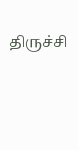திருச்சி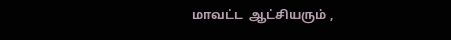மாவட்ட  ஆட்சியரும் ,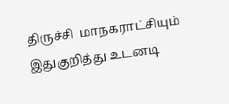திருச்சி  மாநகராட்சியும் இதுகுறித்து உடனடி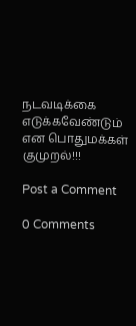நடவடிக்கை எடுக்கவேண்டும் என பொதுமக்கள் குமுறல்!!!

Post a Comment

0 Comments